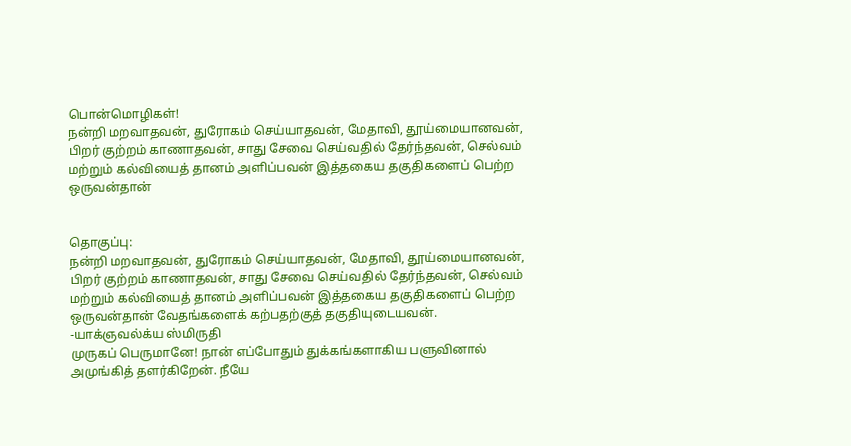பொன்மொழிகள்!
நன்றி மறவாதவன், துரோகம் செய்யாதவன், மேதாவி, தூய்மையானவன், பிறர் குற்றம் காணாதவன், சாது சேவை செய்வதில் தேர்ந்தவன், செல்வம் மற்றும் கல்வியைத் தானம் அளிப்பவன் இத்தகைய தகுதிகளைப் பெற்ற ஒருவன்தான்


தொகுப்பு:
நன்றி மறவாதவன், துரோகம் செய்யாதவன், மேதாவி, தூய்மையானவன், பிறர் குற்றம் காணாதவன், சாது சேவை செய்வதில் தேர்ந்தவன், செல்வம் மற்றும் கல்வியைத் தானம் அளிப்பவன் இத்தகைய தகுதிகளைப் பெற்ற ஒருவன்தான் வேதங்களைக் கற்பதற்குத் தகுதியுடையவன்.
-யாக்ஞவல்க்ய ஸ்மிருதி
முருகப் பெருமானே! நான் எப்போதும் துக்கங்களாகிய பளுவினால் அமுங்கித் தளர்கிறேன். நீயே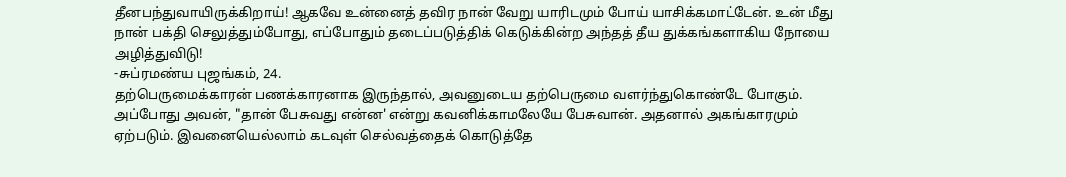தீனபந்துவாயிருக்கிறாய்! ஆகவே உன்னைத் தவிர நான் வேறு யாரிடமும் போய் யாசிக்கமாட்டேன். உன் மீது நான் பக்தி செலுத்தும்போது, எப்போதும் தடைப்படுத்திக் கெடுக்கின்ற அந்தத் தீய துக்கங்களாகிய நோயை அழித்துவிடு!
-சுப்ரமண்ய புஜங்கம், 24.
தற்பெருமைக்காரன் பணக்காரனாக இருந்தால், அவனுடைய தற்பெருமை வளர்ந்துகொண்டே போகும். அப்போது அவன், "தான் பேசுவது என்ன' என்று கவனிக்காமலேயே பேசுவான். அதனால் அகங்காரமும் ஏற்படும். இவனையெல்லாம் கடவுள் செல்வத்தைக் கொடுத்தே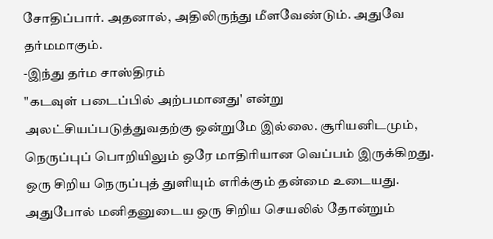சோதிப்பார். அதனால், அதிலிருந்து மீளவேண்டும். அதுவே தர்மமாகும்.
-இந்து தர்ம சாஸ்திரம்
"கடவுள் படைப்பில் அற்பமானது' என்று அலட்சியப்படுத்துவதற்கு ஒன்றுமே இல்லை. சூரியனிடமும், நெருப்புப் பொறியிலும் ஒரே மாதிரியான வெப்பம் இருக்கிறது. ஒரு சிறிய நெருப்புத் துளியும் எரிக்கும் தன்மை உடையது. அதுபோல் மனிதனுடைய ஒரு சிறிய செயலில் தோன்றும்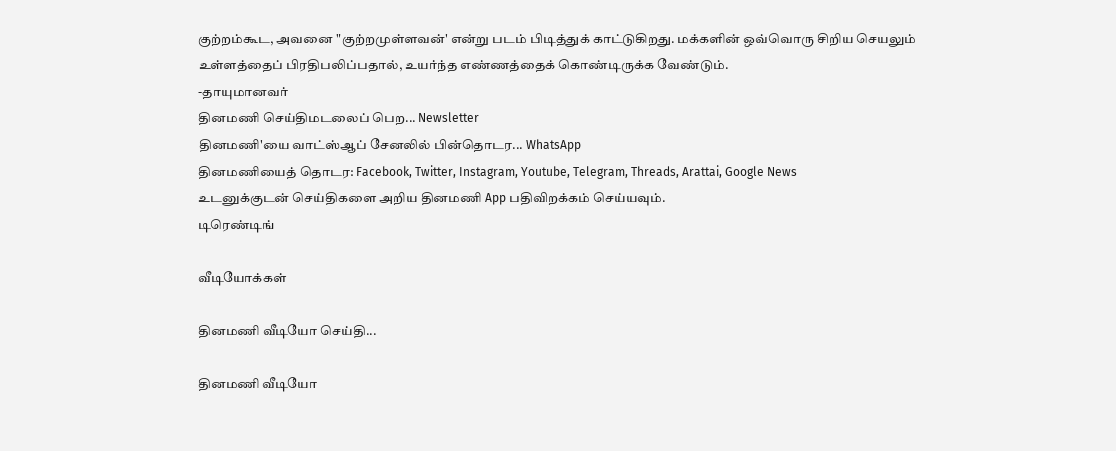குற்றம்கூட, அவனை "குற்றமுள்ளவன்' என்று படம் பிடித்துக் காட்டுகிறது. மக்களின் ஒவ்வொரு சிறிய செயலும் உள்ளத்தைப் பிரதிபலிப்பதால், உயர்ந்த எண்ணத்தைக் கொண்டிருக்க வேண்டும்.
-தாயுமானவர்
தினமணி செய்திமடலைப் பெற... Newsletter
தினமணி'யை வாட்ஸ்ஆப் சேனலில் பின்தொடர... WhatsApp
தினமணியைத் தொடர: Facebook, Twitter, Instagram, Youtube, Telegram, Threads, Arattai, Google News
உடனுக்குடன் செய்திகளை அறிய தினமணி App பதிவிறக்கம் செய்யவும்.
டிரெண்டிங்

வீடியோக்கள்

தினமணி வீடியோ செய்தி...

தினமணி வீடியோ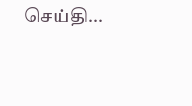செய்தி...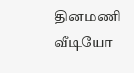தினமணி வீடியோ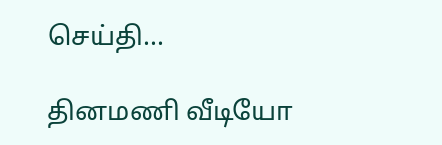செய்தி...

தினமணி வீடியோ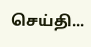செய்தி...